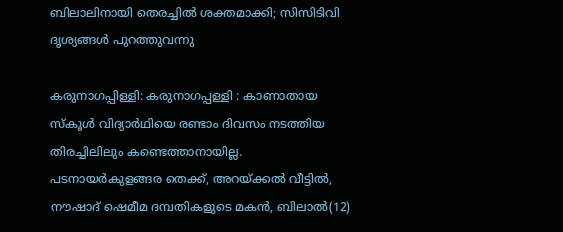ബിലാലിനായി തെരച്ചിൽ ശക്തമാക്കി; സിസിടിവി ദൃശ്യങ്ങൾ പുറത്തുവന്നു

കരുനാഗപ്പിള്ളി: കരുനാഗപ്പള്ളി : കാണാതായ സ്കൂൾ വിദ്യാർഥിയെ രണ്ടാം ദിവസം നടത്തിയ തിരച്ചിലിലും കണ്ടെത്താനായില്ല. പടനായർകുളങ്ങര തെക്ക്, അറയ്ക്കൽ വീട്ടിൽ, നൗഷാദ് ഷെമീമ ദമ്പതികളുടെ മകൻ, ബിലാൽ(12)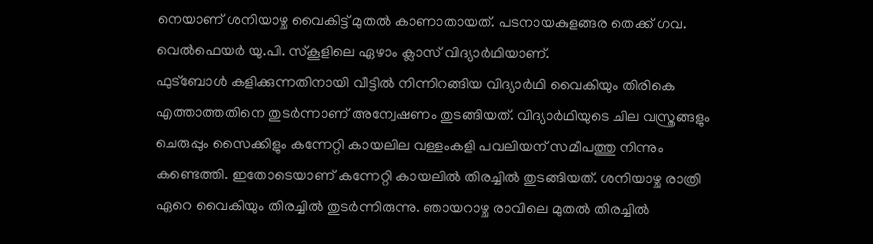നെയാണ് ശനിയാഴ്ച വൈകിട്ട് മുതൽ കാണാതായത്. പടനായകുളങ്ങര തെക്ക് ഗവ. വെൽഫെയർ യു.പി. സ്കൂളിലെ ഏഴാം ക്ലാസ് വിദ്യാർഥിയാണ്.
ഫുട്ബോൾ കളിക്കുന്നതിനായി വീട്ടിൽ നിന്നിറങ്ങിയ വിദ്യാർഥി വൈകിയും തിരികെ എത്താത്തതിനെ തുടർന്നാണ് അന്വേഷണം തുടങ്ങിയത്. വിദ്യാർഥിയുടെ ചില വസ്ത്രങ്ങളും ചെരുപ്പും സൈക്കിളും കന്നേറ്റി കായലില വള്ളംകളി പവലിയന് സമീപത്തു നിന്നും കണ്ടെത്തി. ഇതോടെയാണ് കന്നേറ്റി കായലിൽ തിരച്ചിൽ തുടങ്ങിയത്. ശനിയാഴ്ച രാത്രി ഏറെ വൈകിയും തിരച്ചിൽ തുടർന്നിരുന്നു. ഞായറാഴ്ച രാവിലെ മുതൽ തിരച്ചിൽ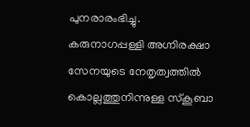പുനരാരംഭിച്ചു. കരുനാഗപ്പള്ളി അഗ്നിരക്ഷാ സേനയുടെ നേതൃത്വത്തിൽ കൊല്ലത്തുനിന്നുള്ള സ്കൂബാ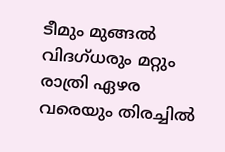ടീമും മുങ്ങൽ വിദഗ്ധരും മറ്റും രാത്രി ഏഴര വരെയും തിരച്ചിൽ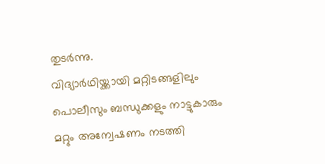തുടർന്നു.
വിദ്യാർഥിയ്ക്കായി മറ്റിടങ്ങളിലും പൊലീസും ബന്ധുക്കളും നാട്ടുകാരും മറ്റും അന്വേഷണം നടത്തി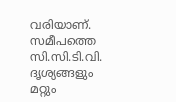വരിയാണ്. സമീപത്തെ സി.സി.ടി.വി. ദൃശ്യങ്ങളും മറ്റും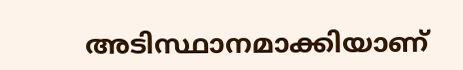അടിസ്ഥാനമാക്കിയാണ്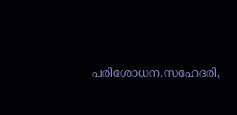പരിശോധന.സഹേദരി,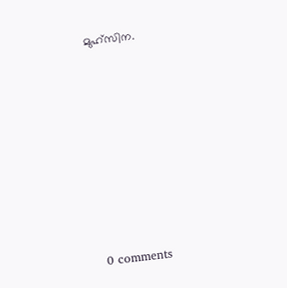മുഹ്സിന.









0 comments